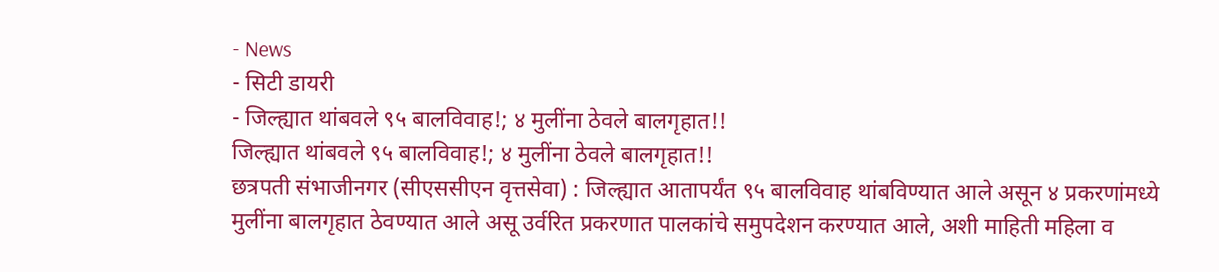- News
- सिटी डायरी
- जिल्ह्यात थांबवले ९५ बालविवाह!; ४ मुलींना ठेवले बालगृहात!!
जिल्ह्यात थांबवले ९५ बालविवाह!; ४ मुलींना ठेवले बालगृहात!!
छत्रपती संभाजीनगर (सीएससीएन वृत्तसेवा) : जिल्ह्यात आतापर्यंत ९५ बालविवाह थांबविण्यात आले असून ४ प्रकरणांमध्ये मुलींना बालगृहात ठेवण्यात आले असू उर्वरित प्रकरणात पालकांचे समुपदेशन करण्यात आले, अशी माहिती महिला व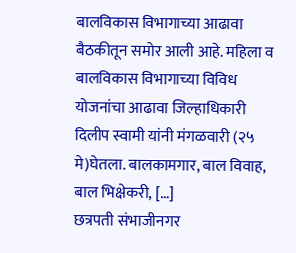बालविकास विभागाच्या आढावा बैठकीतून समोर आली आहे. महिला व बालविकास विभागाच्या विविध योजनांचा आढावा जिल्हाधिकारी दिलीप स्वामी यांनी मंगळवारी (२५ मे)घेतला. बालकामगार, बाल विवाह, बाल भिक्षेकरी, […]
छत्रपती संभाजीनगर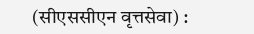(सीएससीएन वृत्तसेवा) :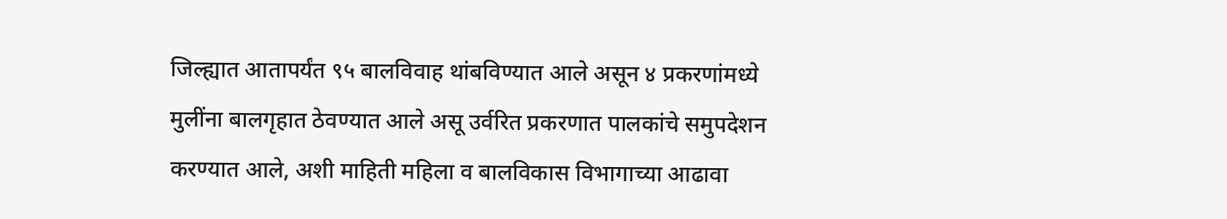जिल्ह्यात आतापर्यंत ९५ बालविवाह थांबविण्यात आले असून ४ प्रकरणांमध्ये मुलींना बालगृहात ठेवण्यात आले असू उर्वरित प्रकरणात पालकांचे समुपदेशन करण्यात आले, अशी माहिती महिला व बालविकास विभागाच्या आढावा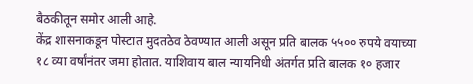बैठकीतून समोर आली आहे.
केंद्र शासनाकडून पोस्टात मुदतठेव ठेवण्यात आली असून प्रति बालक ५५०० रुपये वयाच्या १८ व्या वर्षांनंतर जमा होतात. याशिवाय बाल न्यायनिधी अंतर्गत प्रति बालक १० हजार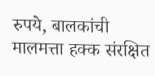रुपये, बालकांची मालमत्ता हक्क संरक्षित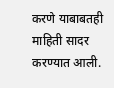करणे याबाबतही माहिती सादर करण्यात आली.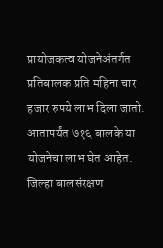प्रायोजकत्व योजनेअंतर्गत प्रतिबालक प्रति महिना चार हजार रुपये लाभ दिला जातो. आतापर्यंत ७१६ बालके या योजनेचा लाभ घेत आहेत. जिल्हा बालसंरक्षण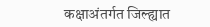कक्षाअंतर्गत जिल्ह्यात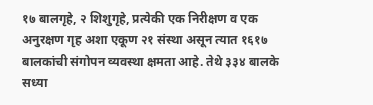१७ बालगृहे, २ शिशुगृहे, प्रत्येकी एक निरीक्षण व एक अनुरक्षण गृह अशा एकूण २१ संस्था असून त्यात १६१७ बालकांची संगोपन व्यवस्था क्षमता आहे. तेथे ३३४ बालके सध्या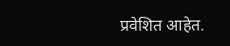प्रवेशित आहेत.